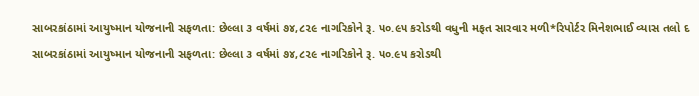સાબરકાંઠામાં આયુષ્માન યોજનાની સફળતા: છેલ્લા ૩ વર્ષમાં ૭૪,૮૨૯ નાગરિકોને રૂ. ૫૦.૯૫ કરોડથી વધુની મફત સારવાર મળી*રિપોર્ટર મિનેશભાઈ વ્યાસ તલો દ
સાબરકાંઠામાં આયુષ્માન યોજનાની સફળતા: છેલ્લા ૩ વર્ષમાં ૭૪,૮૨૯ નાગરિકોને રૂ. ૫૦.૯૫ કરોડથી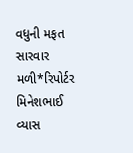વધુની મફત સારવાર મળી*રિપોર્ટર મિનેશભાઈ વ્યાસ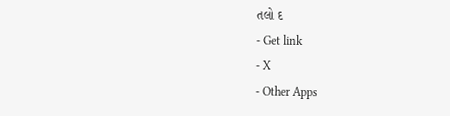તલો દ
- Get link
- X
- Other Apps